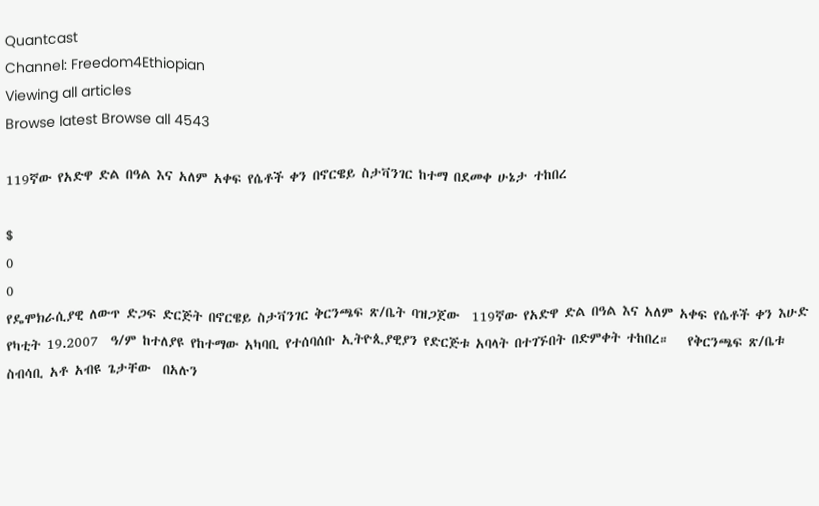Quantcast
Channel: Freedom4Ethiopian
Viewing all articles
Browse latest Browse all 4543

119ኛው የአድዋ ድል በዓል እና አለም አቀፍ የሴቶች ቀን በኖርዌይ ስታቫንገር ከተማ በደመቀ ሁኔታ ተከበረ

$
0
0
የዴሞክራሲያዊ ለውጥ ድጋፍ ድርጅት በኖርዌይ ስታቫንገር ቅርንጫፍ ጽ/ቤት ባዝጋጀው  119ኛው የአድዋ ድል በዓል እና አለም አቀፍ የሴቶች ቀን እሁድ የካቲት 19.2007  ዓ/ም ከተለያዩ የከተማው አካባቢ የተሰባሰቡ ኢትዮጲያዊያን የድርጅቱ አባላት በተገኙበት በድምቀት ተከበረ።   የቅርንጫፍ ጽ/ቤቱ ስብሳቢ አቶ አብዩ ጌታቸው  በአሉን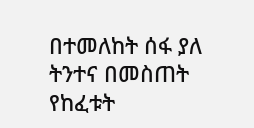በተመለከት ሰፋ ያለ ትንተና በመስጠት የከፈቱት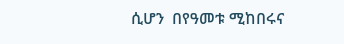ሲሆን  በየዓመቱ ሚከበሩና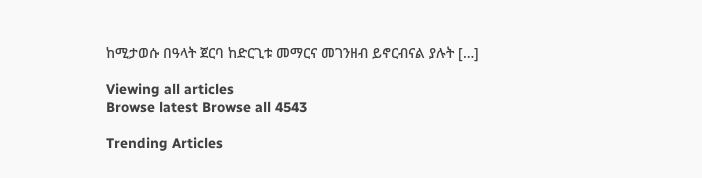ከሚታወሱ በዓላት ጀርባ ከድርጊቱ መማርና መገንዘብ ይኖርብናል ያሉት […]

Viewing all articles
Browse latest Browse all 4543

Trending Articles